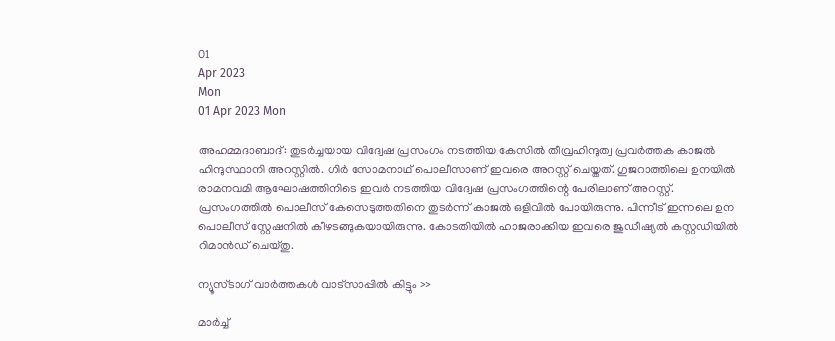01
Apr 2023
Mon
01 Apr 2023 Mon

അഹമ്മദാബാദ്: തുടർച്ചയായ വിദ്വേഷ പ്രസംഗം നടത്തിയ കേസിൽ തീവ്രഹിന്ദുത്വ പ്രവർത്തക കാജൽ ഹിന്ദുസ്ഥാനി അറസ്റ്റിൽ. ഗിർ സോമനാഥ് പൊലീസാണ് ഇവരെ അറസ്റ്റ് ചെയ്തത്. ഗുജറാത്തിലെ ഉനയിൽ രാമനവമി ആഘോഷത്തിനിടെ ഇവർ നടത്തിയ വിദ്വേഷ പ്രസംഗത്തിന്റെ പേരിലാണ് അറസ്റ്റ്. പ്രസംഗത്തിൽ പൊലീസ് കേസെടുത്തതിനെ തുടർന്ന് കാജൽ ഒളിവിൽ പോയിരുന്നു. പിന്നീട് ഇന്നലെ ഉന പൊലീസ് സ്റ്റേഷനിൽ കീഴടങ്ങുകയായിരുന്നു. കോടതിയിൽ ഹാജരാക്കിയ ഇവരെ ജുഡീഷ്യൽ കസ്റ്റഡിയിൽ റിമാൻഡ് ചെയ്തു.

ന്യൂസ്ടാഗ് വാര്‍ത്തകള്‍ വാട്‌സാപ്പില്‍ കിട്ടും >>

മാർച്ച്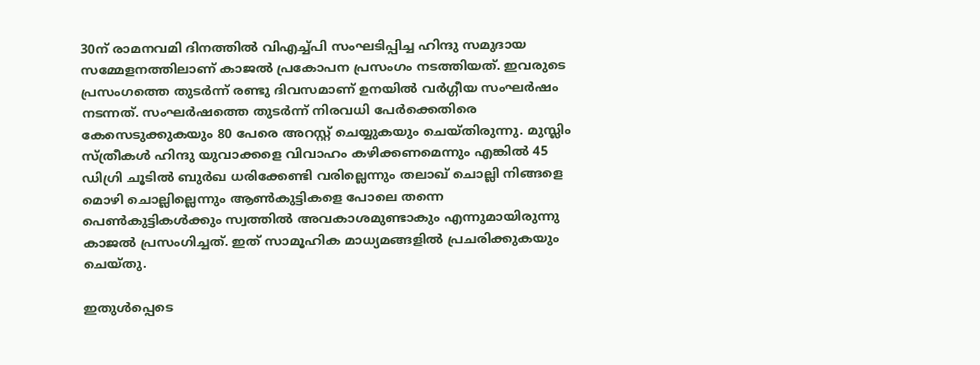30ന് രാമനവമി ദിനത്തിൽ വിഎച്ച്പി സംഘടിപ്പിച്ച ഹിന്ദു സമുദായ സമ്മേളനത്തിലാണ് കാജൽ പ്രകോപന പ്രസംഗം നടത്തിയത്. ഇവരുടെ പ്രസംഗത്തെ തുടർന്ന് രണ്ടു ദിവസമാണ് ഉനയിൽ വർഗ്ഗീയ സംഘർഷം നടന്നത്. സംഘർഷത്തെ തുടർന്ന് നിരവധി പേർക്കെതിരെ കേസെടുക്കുകയും 80 പേരെ അറസ്റ്റ് ചെയ്യുകയും ചെയ്തിരുന്നു. മുസ്ലിം സ്ത്രീകൾ ഹിന്ദു യുവാക്കളെ വിവാഹം കഴിക്കണമെന്നും എങ്കിൽ 45 ഡിഗ്രി ചൂടിൽ ബുർഖ ധരിക്കേണ്ടി വരില്ലെന്നും തലാഖ് ചൊല്ലി നിങ്ങളെ മൊഴി ചൊല്ലില്ലെന്നും ആൺകുട്ടികളെ പോലെ തന്നെ പെൺകുട്ടികൾക്കും സ്വത്തിൽ അവകാശമുണ്ടാകും എന്നുമായിരുന്നു കാജൽ പ്രസംഗിച്ചത്. ഇത് സാമൂഹിക മാധ്യമങ്ങളിൽ പ്രചരിക്കുകയും ചെയ്തു.

ഇതുൾപ്പെടെ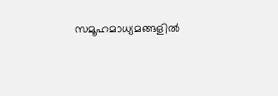സമൂഹമാധ്യമങ്ങളിൽ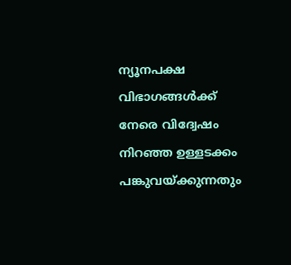ന്യൂനപക്ഷ വിഭാഗങ്ങൾക്ക് നേരെ വിദ്വേഷം നിറഞ്ഞ ഉള്ളടക്കം പങ്കുവയ്ക്കുന്നതും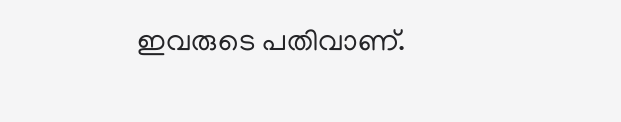ഇവരുടെ പതിവാണ്.